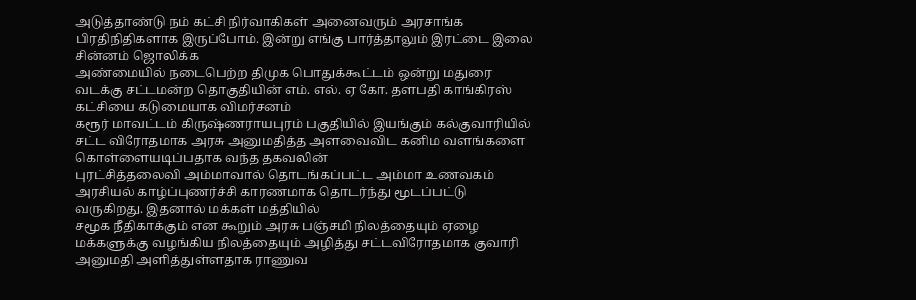அடுத்தாண்டு நம் கட்சி நிர்வாகிகள் அனைவரும் அரசாங்க பிரதிநிதிகளாக இருப்போம். இன்று எங்கு பார்த்தாலும் இரட்டை இலை சின்னம் ஜொலிக்க
அண்மையில் நடைபெற்ற திமுக பொதுக்கூட்டம் ஒன்று மதுரை வடக்கு சட்டமன்ற தொகுதியின் எம். எல். ஏ கோ. தளபதி காங்கிரஸ் கட்சியை கடுமையாக விமர்சனம்
கரூர் மாவட்டம் கிருஷ்ணராயபுரம் பகுதியில் இயங்கும் கல்குவாரியில் சட்ட விரோதமாக அரசு அனுமதித்த அளவைவிட கனிம வளங்களை கொள்ளையடிப்பதாக வந்த தகவலின்
புரட்சித்தலைவி அம்மாவால் தொடங்கப்பட்ட அம்மா உணவகம் அரசியல் காழ்ப்புணர்ச்சி காரணமாக தொடர்ந்து மூடப்பட்டு வருகிறது. இதனால் மக்கள் மத்தியில்
சமூக நீதிகாக்கும் என கூறும் அரசு பஞ்சமி நிலத்தையும் ஏழை மக்களுக்கு வழங்கிய நிலத்தையும் அழித்து சட்டவிரோதமாக குவாரி அனுமதி அளித்துள்ளதாக ராணுவ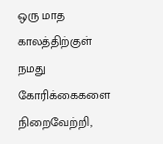ஒரு மாத காலத்திற்குள் நமது கோரிக்கைகளை நிறைவேற்றி,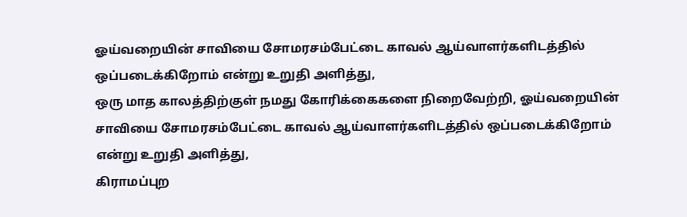ஓய்வறையின் சாவியை சோமரசம்பேட்டை காவல் ஆய்வாளர்களிடத்தில் ஒப்படைக்கிறோம் என்று உறுதி அளித்து,
ஒரு மாத காலத்திற்குள் நமது கோரிக்கைகளை நிறைவேற்றி, ஓய்வறையின் சாவியை சோமரசம்பேட்டை காவல் ஆய்வாளர்களிடத்தில் ஒப்படைக்கிறோம் என்று உறுதி அளித்து,
கிராமப்புற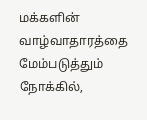மக்களின் வாழ்வாதாரத்தை மேம்படுத்தும் நோக்கில்,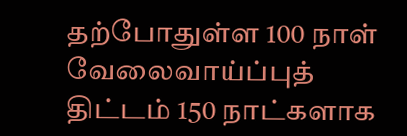தற்போதுள்ள 100 நாள் வேலைவாய்ப்புத் திட்டம் 150 நாட்களாக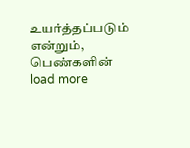உயர்த்தப்படும் என்றும், பெண்களின்
load more